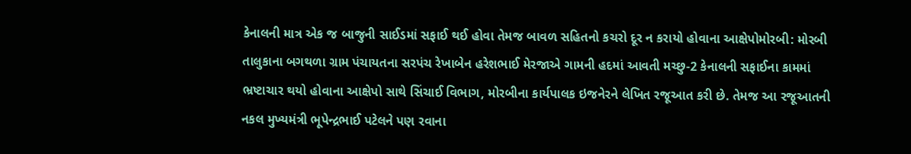કેનાલની માત્ર એક જ બાજુની સાઈડમાં સફાઈ થઈ હોવા તેમજ બાવળ સહિતનો કચરો દૂર ન કરાયો હોવાના આક્ષેપોમોરબી: મોરબી તાલુકાના બગથળા ગ્રામ પંચાયતના સરપંચ રેખાબેન હરેશભાઈ મેરજાએ ગામની હદમાં આવતી મચ્છુ-2 કેનાલની સફાઈના કામમાં ભ્રષ્ટાચાર થયો હોવાના આક્ષેપો સાથે સિંચાઈ વિભાગ, મોરબીના કાર્યપાલક ઇજનેરને લેખિત રજૂઆત કરી છે. તેમજ આ રજૂઆતની નકલ મુખ્યમંત્રી ભૂપેન્દ્રભાઈ પટેલને પણ રવાના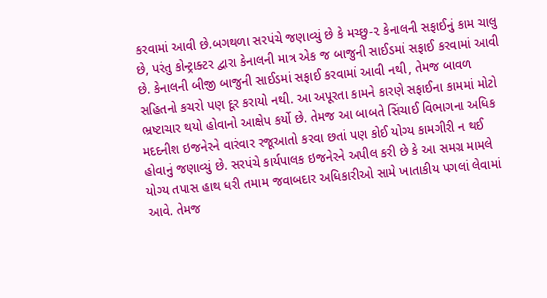કરવામાં આવી છે.બગથળા સરપંચે જણાવ્યું છે કે મચ્છુ-૨ કેનાલની સફાઈનું કામ ચાલુ છે, પરંતુ કોન્ટ્રાક્ટર દ્વારા કેનાલની માત્ર એક જ બાજુની સાઈડમાં સફાઈ કરવામાં આવી છે. કેનાલની બીજી બાજુની સાઈડમાં સફાઈ કરવામાં આવી નથી, તેમજ બાવળ સહિતનો કચરો પણ દૂર કરાયો નથી. આ અપૂરતા કામને કારણે સફાઈના કામમાં મોટો ભ્રષ્ટાચાર થયો હોવાનો આક્ષેપ કર્યો છે. તેમજ આ બાબતે સિંચાઈ વિભાગના અધિક મદદનીશ ઇજનેરને વારંવાર રજૂઆતો કરવા છતાં પણ કોઈ યોગ્ય કામગીરી ન થઈ હોવાનું જણાવ્યું છે. સરપંચે કાર્યપાલક ઇજનેરને અપીલ કરી છે કે આ સમગ્ર મામલે યોગ્ય તપાસ હાથ ધરી તમામ જવાબદાર અધિકારીઓ સામે ખાતાકીય પગલાં લેવામાં આવે. તેમજ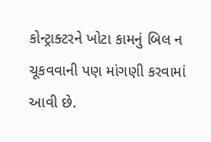કોન્ટ્રાક્ટરને ખોટા કામનું બિલ ન ચૂકવવાની પણ માંગણી કરવામાં આવી છે.